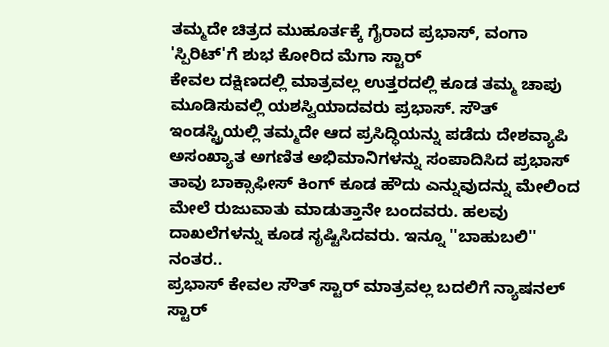ತಮ್ಮದೇ ಚಿತ್ರದ ಮುಹೂರ್ತಕ್ಕೆ ಗೈರಾದ ಪ್ರಭಾಸ್, ವಂಗಾ 'ಸ್ಪಿರಿಟ್'ಗೆ ಶುಭ ಕೋರಿದ ಮೆಗಾ ಸ್ಟಾರ್
ಕೇವಲ ದಕ್ಷಿಣದಲ್ಲಿ ಮಾತ್ರವಲ್ಲ ಉತ್ತರದಲ್ಲಿ ಕೂಡ ತಮ್ಮ ಚಾಪು ಮೂಡಿಸುವಲ್ಲಿ ಯಶಸ್ವಿಯಾದವರು ಪ್ರಭಾಸ್. ಸೌತ್ ಇಂಡಸ್ಟ್ರಿಯಲ್ಲಿ ತಮ್ಮದೇ ಆದ ಪ್ರಸಿದ್ಧಿಯನ್ನು ಪಡೆದು ದೇಶವ್ಯಾಪಿ ಅಸಂಖ್ಯಾತ ಅಗಣಿತ ಅಭಿಮಾನಿಗಳನ್ನು ಸಂಪಾದಿಸಿದ ಪ್ರಭಾಸ್ ತಾವು ಬಾಕ್ಸಾಫೀಸ್ ಕಿಂಗ್ ಕೂಡ ಹೌದು ಎನ್ನುವುದನ್ನು ಮೇಲಿಂದ ಮೇಲೆ ರುಜುವಾತು ಮಾಡುತ್ತಾನೇ ಬಂದವರು. ಹಲವು ದಾಖಲೆಗಳನ್ನು ಕೂಡ ಸೃಷ್ಟಿಸಿದವರು. ಇನ್ನೂ ''ಬಾಹುಬಲಿ'' ನಂತರ..
ಪ್ರಭಾಸ್ ಕೇವಲ ಸೌತ್ ಸ್ಟಾರ್ ಮಾತ್ರವಲ್ಲ ಬದಲಿಗೆ ನ್ಯಾಷನಲ್ ಸ್ಟಾರ್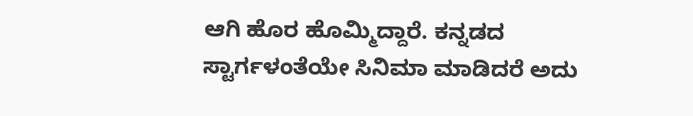ಆಗಿ ಹೊರ ಹೊಮ್ಮಿದ್ದಾರೆ. ಕನ್ನಡದ ಸ್ಟಾರ್ಗಳಂತೆಯೇ ಸಿನಿಮಾ ಮಾಡಿದರೆ ಅದು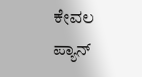ಕೇವಲ ಪ್ಯಾನ್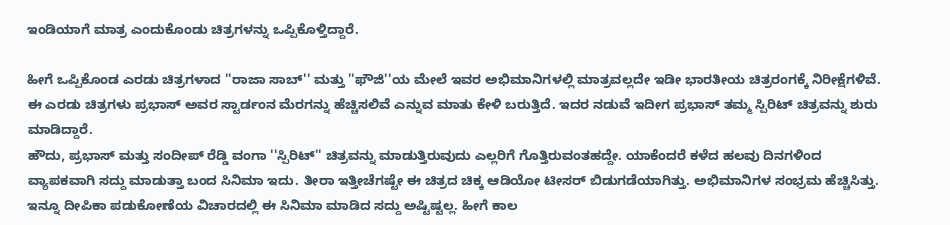ಇಂಡಿಯಾಗೆ ಮಾತ್ರ ಎಂದುಕೊಂಡು ಚಿತ್ರಗಳನ್ನು ಒಪ್ಪಿಕೊಳ್ತಿದ್ದಾರೆ.

ಹೀಗೆ ಒಪ್ಪಿಕೊಂಡ ಎರಡು ಚಿತ್ರಗಳಾದ ''ರಾಜಾ ಸಾಬ್'' ಮತ್ತು ''ಫೌಜಿ''ಯ ಮೇಲೆ ಇವರ ಅಭಿಮಾನಿಗಳಲ್ಲಿ ಮಾತ್ರವಲ್ಲದೇ ಇಡೀ ಭಾರತೀಯ ಚಿತ್ರರಂಗಕ್ಕೆ ನಿರೀಕ್ಷೆಗಳಿವೆ. ಈ ಎರಡು ಚಿತ್ರಗಳು ಪ್ರಭಾಸ್ ಅವರ ಸ್ಟಾರ್ಡಂನ ಮೆರಗನ್ನು ಹೆಚ್ಚಿಸಲಿವೆ ಎನ್ನುವ ಮಾತು ಕೇಳಿ ಬರುತ್ತಿದೆ. ಇದರ ನಡುವೆ ಇದೀಗ ಪ್ರಭಾಸ್ ತಮ್ಮ ಸ್ಪಿರಿಟ್ ಚಿತ್ರವನ್ನು ಶುರು ಮಾಡಿದ್ದಾರೆ.
ಹೌದು, ಪ್ರಭಾಸ್ ಮತ್ತು ಸಂದೀಪ್ ರೆಡ್ಡಿ ವಂಗಾ ''ಸ್ಪಿರಿಟ್'' ಚಿತ್ರವನ್ನು ಮಾಡುತ್ತಿರುವುದು ಎಲ್ಲರಿಗೆ ಗೊತ್ತಿರುವಂತಹದ್ದೇ. ಯಾಕೆಂದರೆ ಕಳೆದ ಹಲವು ದಿನಗಳಿಂದ ವ್ಯಾಪಕವಾಗಿ ಸದ್ದು ಮಾಡುತ್ತಾ ಬಂದ ಸಿನಿಮಾ ಇದು. ತೀರಾ ಇತ್ತೀಚೆಗಷ್ಟೇ ಈ ಚಿತ್ರದ ಚಿಕ್ಕ ಆಡಿಯೋ ಟೀಸರ್ ಬಿಡುಗಡೆಯಾಗಿತ್ತು. ಅಭಿಮಾನಿಗಳ ಸಂಭ್ರಮ ಹೆಚ್ಚಿಸಿತ್ತು.
ಇನ್ನೂ ದೀಪಿಕಾ ಪಡುಕೋಣೆಯ ವಿಚಾರದಲ್ಲಿ ಈ ಸಿನಿಮಾ ಮಾಡಿದ ಸದ್ದು ಅಷ್ಟಿಷ್ಟಲ್ಲ. ಹೀಗೆ ಕಾಲ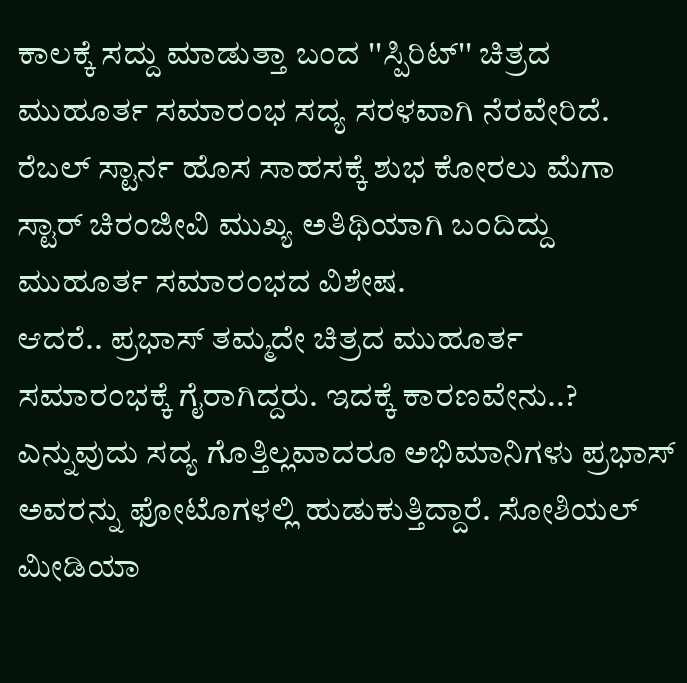ಕಾಲಕ್ಕೆ ಸದ್ದು ಮಾಡುತ್ತಾ ಬಂದ ''ಸ್ಪಿರಿಟ್'' ಚಿತ್ರದ ಮುಹೂರ್ತ ಸಮಾರಂಭ ಸದ್ಯ ಸರಳವಾಗಿ ನೆರವೇರಿದೆ. ರೆಬಲ್ ಸ್ಟಾರ್ನ ಹೊಸ ಸಾಹಸಕ್ಕೆ ಶುಭ ಕೋರಲು ಮೆಗಾ ಸ್ಟಾರ್ ಚಿರಂಜೀವಿ ಮುಖ್ಯ ಅತಿಥಿಯಾಗಿ ಬಂದಿದ್ದು ಮುಹೂರ್ತ ಸಮಾರಂಭದ ವಿಶೇಷ.
ಆದರೆ.. ಪ್ರಭಾಸ್ ತಮ್ಮದೇ ಚಿತ್ರದ ಮುಹೂರ್ತ ಸಮಾರಂಭಕ್ಕೆ ಗೈರಾಗಿದ್ದರು. ಇದಕ್ಕೆ ಕಾರಣವೇನು..? ಎನ್ನುವುದು ಸದ್ಯ ಗೊತ್ತಿಲ್ಲವಾದರೂ ಅಭಿಮಾನಿಗಳು ಪ್ರಭಾಸ್ ಅವರನ್ನು ಫೋಟೊಗಳಲ್ಲಿ ಹುಡುಕುತ್ತಿದ್ದಾರೆ. ಸೋಶಿಯಲ್ ಮೀಡಿಯಾ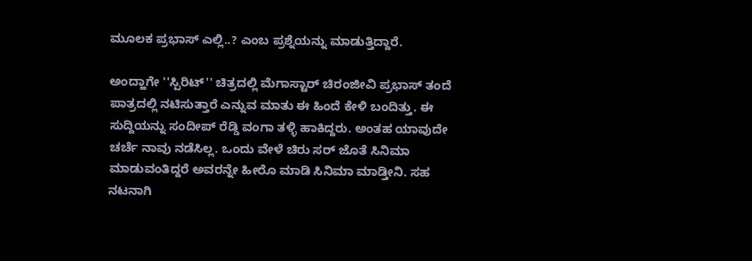ಮೂಲಕ ಪ್ರಭಾಸ್ ಎಲ್ಲಿ..? ಎಂಬ ಪ್ರಶ್ನೆಯನ್ನು ಮಾಡುತ್ತಿದ್ದಾರೆ.

ಅಂದ್ಹಾಗೇ ''ಸ್ಪಿರಿಟ್'' ಚಿತ್ರದಲ್ಲಿ ಮೆಗಾಸ್ಟಾರ್ ಚಿರಂಜೀವಿ ಪ್ರಭಾಸ್ ತಂದೆ ಪಾತ್ರದಲ್ಲಿ ನಟಿಸುತ್ತಾರೆ ಎನ್ನುವ ಮಾತು ಈ ಹಿಂದೆ ಕೇಳಿ ಬಂದಿತ್ತು. ಈ ಸುದ್ದಿಯನ್ನು ಸಂದೀಪ್ ರೆಡ್ಡಿ ವಂಗಾ ತಳ್ಳಿ ಹಾಕಿದ್ದರು. ಅಂತಹ ಯಾವುದೇ ಚರ್ಚೆ ನಾವು ನಡೆಸಿಲ್ಲ. ಒಂದು ವೇಳೆ ಚಿರು ಸರ್ ಜೊತೆ ಸಿನಿಮಾ ಮಾಡುವಂತಿದ್ದರೆ ಅವರನ್ನೇ ಹೀರೊ ಮಾಡಿ ಸಿನಿಮಾ ಮಾಡ್ತೀನಿ. ಸಹ ನಟನಾಗಿ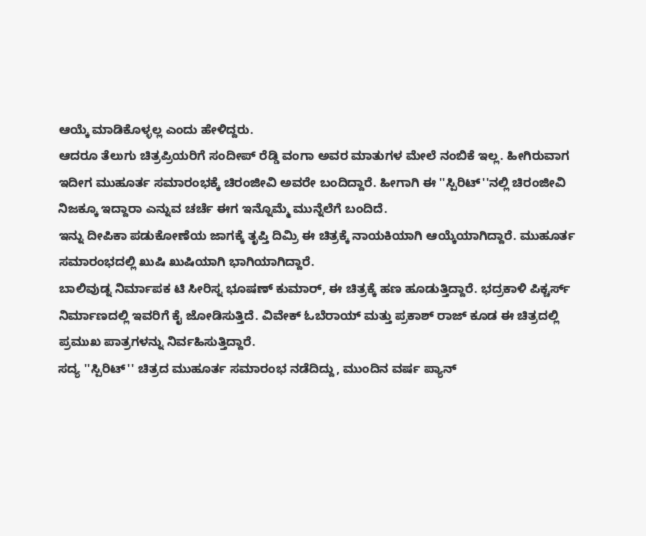ಆಯ್ಕೆ ಮಾಡಿಕೊಳ್ಳಲ್ಲ ಎಂದು ಹೇಳಿದ್ದರು.
ಆದರೂ ತೆಲುಗು ಚಿತ್ರಪ್ರಿಯರಿಗೆ ಸಂದೀಪ್ ರೆಡ್ಡಿ ವಂಗಾ ಅವರ ಮಾತುಗಳ ಮೇಲೆ ನಂಬಿಕೆ ಇಲ್ಲ. ಹೀಗಿರುವಾಗ ಇದೀಗ ಮುಹೂರ್ತ ಸಮಾರಂಭಕ್ಕೆ ಚಿರಂಜೀವಿ ಅವರೇ ಬಂದಿದ್ದಾರೆ. ಹೀಗಾಗಿ ಈ ''ಸ್ಪಿರಿಟ್''ನಲ್ಲಿ ಚಿರಂಜೀವಿ ನಿಜಕ್ಕೂ ಇದ್ದಾರಾ ಎನ್ನುವ ಚರ್ಚೆ ಈಗ ಇನ್ನೊಮ್ಮೆ ಮುನ್ನೆಲೆಗೆ ಬಂದಿದೆ.
ಇನ್ನು ದೀಪಿಕಾ ಪಡುಕೋಣೆಯ ಜಾಗಕ್ಕೆ ತೃಪ್ತಿ ದಿಮ್ರಿ ಈ ಚಿತ್ರಕ್ಕೆ ನಾಯಕಿಯಾಗಿ ಆಯ್ಕೆಯಾಗಿದ್ದಾರೆ. ಮುಹೂರ್ತ ಸಮಾರಂಭದಲ್ಲಿ ಖುಷಿ ಖುಷಿಯಾಗಿ ಭಾಗಿಯಾಗಿದ್ದಾರೆ.
ಬಾಲಿವುಡ್ನ ನಿರ್ಮಾಪಕ ಟಿ ಸೀರಿಸ್ನ ಭೂಷಣ್ ಕುಮಾರ್, ಈ ಚಿತ್ರಕ್ಕೆ ಹಣ ಹೂಡುತ್ತಿದ್ದಾರೆ. ಭದ್ರಕಾಳಿ ಪಿಕ್ಚರ್ಸ್ ನಿರ್ಮಾಣದಲ್ಲಿ ಇವರಿಗೆ ಕೈ ಜೋಡಿಸುತ್ತಿದೆ. ವಿವೇಕ್ ಓಬೆರಾಯ್ ಮತ್ತು ಪ್ರಕಾಶ್ ರಾಜ್ ಕೂಡ ಈ ಚಿತ್ರದಲ್ಲಿ ಪ್ರಮುಖ ಪಾತ್ರಗಳನ್ನು ನಿರ್ವಹಿಸುತ್ತಿದ್ದಾರೆ.
ಸದ್ಯ ''ಸ್ಪಿರಿಟ್'' ಚಿತ್ರದ ಮುಹೂರ್ತ ಸಮಾರಂಭ ನಡೆದಿದ್ದು, ಮುಂದಿನ ವರ್ಷ ಪ್ಯಾನ್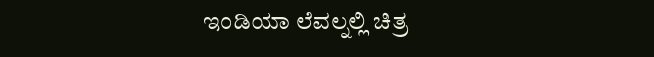ಇಂಡಿಯಾ ಲೆವಲ್ನಲ್ಲಿ ಚಿತ್ರ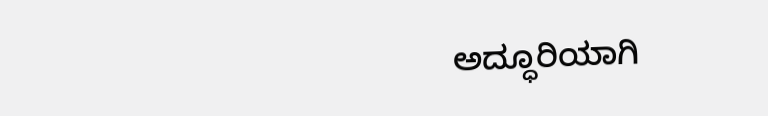ಅದ್ಧೂರಿಯಾಗಿ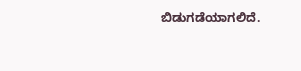ಬಿಡುಗಡೆಯಾಗಲಿದೆ.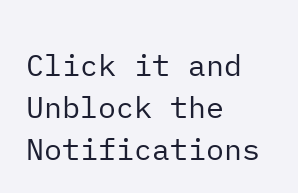Click it and Unblock the Notifications